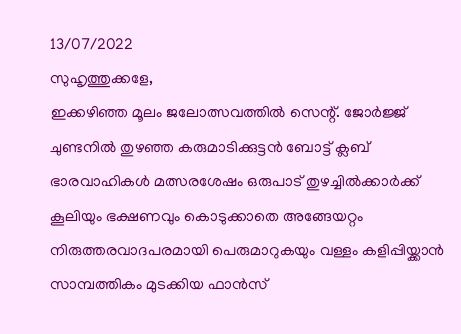13/07/2022
സുഹൃത്തുക്കളേ,
ഇക്കഴിഞ്ഞ മൂലം ജലോത്സവത്തിൽ സെന്റ്. ജോർജ്ജ് ചുണ്ടനിൽ തുഴഞ്ഞ കരുമാടിക്കുട്ടൻ ബോട്ട് ക്ലബ് ഭാരവാഹികൾ മത്സരശേഷം ഒരുപാട് തുഴച്ചിൽക്കാർക്ക് കൂലിയും ഭക്ഷണവും കൊടുക്കാതെ അങ്ങേയറ്റം നിരുത്തരവാദപരമായി പെരുമാറുകയും വള്ളം കളിപ്പിയ്ക്കാൻ സാമ്പത്തികം മുടക്കിയ ഫാൻസ്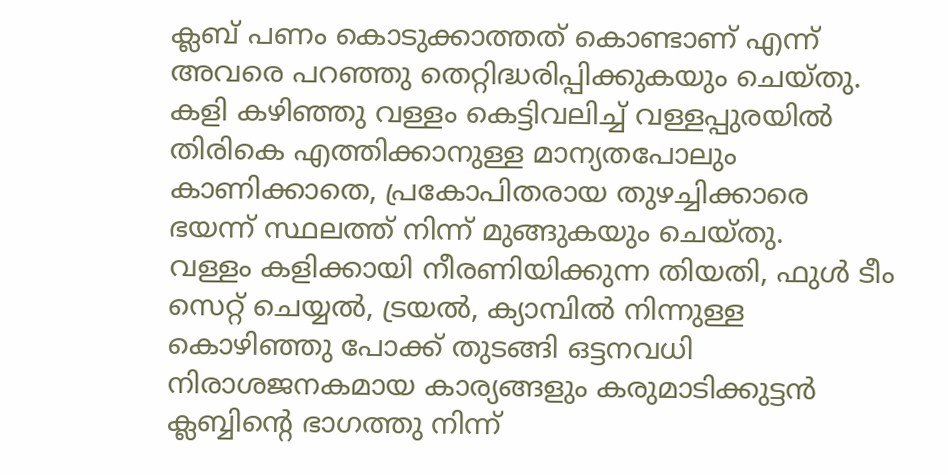ക്ലബ് പണം കൊടുക്കാത്തത് കൊണ്ടാണ് എന്ന് അവരെ പറഞ്ഞു തെറ്റിദ്ധരിപ്പിക്കുകയും ചെയ്തു.
കളി കഴിഞ്ഞു വള്ളം കെട്ടിവലിച്ച് വള്ളപ്പുരയിൽ തിരികെ എത്തിക്കാനുള്ള മാന്യതപോലും കാണിക്കാതെ, പ്രകോപിതരായ തുഴച്ചിക്കാരെ ഭയന്ന് സ്ഥലത്ത് നിന്ന് മുങ്ങുകയും ചെയ്തു.
വള്ളം കളിക്കായി നീരണിയിക്കുന്ന തിയതി, ഫുൾ ടീം സെറ്റ് ചെയ്യൽ, ട്രയൽ, ക്യാമ്പിൽ നിന്നുള്ള കൊഴിഞ്ഞു പോക്ക് തുടങ്ങി ഒട്ടനവധി നിരാശജനകമായ കാര്യങ്ങളും കരുമാടിക്കുട്ടൻ ക്ലബ്ബിന്റെ ഭാഗത്തു നിന്ന്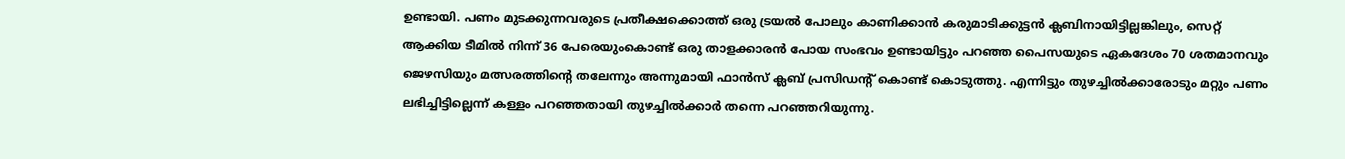ഉണ്ടായി. പണം മുടക്കുന്നവരുടെ പ്രതീക്ഷക്കൊത്ത് ഒരു ട്രയൽ പോലും കാണിക്കാൻ കരുമാടിക്കുട്ടൻ ക്ലബിനായിട്ടില്ലങ്കിലും, സെറ്റ് ആക്കിയ ടീമിൽ നിന്ന് 36 പേരെയുംകൊണ്ട് ഒരു താളക്കാരൻ പോയ സംഭവം ഉണ്ടായിട്ടും പറഞ്ഞ പൈസയുടെ ഏകദേശം 70 ശതമാനവും ജെഴസിയും മത്സരത്തിന്റെ തലേന്നും അന്നുമായി ഫാൻസ് ക്ലബ് പ്രസിഡന്റ് കൊണ്ട് കൊടുത്തു. എന്നിട്ടും തുഴച്ചിൽക്കാരോടും മറ്റും പണം ലഭിച്ചിട്ടില്ലെന്ന് കള്ളം പറഞ്ഞതായി തുഴച്ചിൽക്കാർ തന്നെ പറഞ്ഞറിയുന്നു.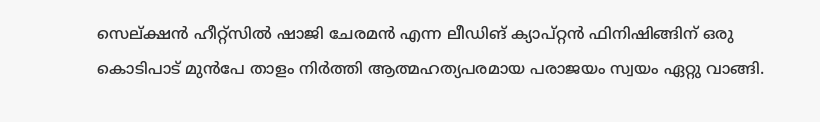സെല്ക്ഷൻ ഹീറ്റ്സിൽ ഷാജി ചേരമൻ എന്ന ലീഡിങ് ക്യാപ്റ്റൻ ഫിനിഷിങ്ങിന് ഒരു കൊടിപാട് മുൻപേ താളം നിർത്തി ആത്മഹത്യപരമായ പരാജയം സ്വയം ഏറ്റു വാങ്ങി.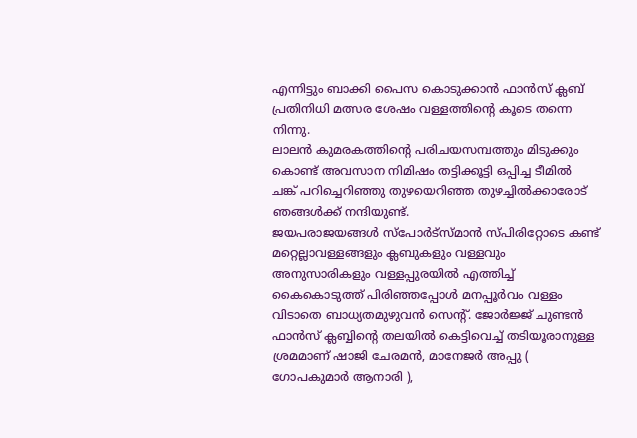എന്നിട്ടും ബാക്കി പൈസ കൊടുക്കാൻ ഫാൻസ് ക്ലബ് പ്രതിനിധി മത്സര ശേഷം വള്ളത്തിന്റെ കൂടെ തന്നെ നിന്നു.
ലാലൻ കുമരകത്തിന്റെ പരിചയസമ്പത്തും മിടുക്കും കൊണ്ട് അവസാന നിമിഷം തട്ടിക്കൂട്ടി ഒപ്പിച്ച ടീമിൽ ചങ്ക് പറിച്ചെറിഞ്ഞു തുഴയെറിഞ്ഞ തുഴച്ചിൽക്കാരോട് ഞങ്ങൾക്ക് നന്ദിയുണ്ട്.
ജയപരാജയങ്ങൾ സ്പോർട്സ്മാൻ സ്പിരിറ്റോടെ കണ്ട് മറ്റെല്ലാവള്ളങ്ങളും ക്ലബുകളും വള്ളവും അനുസാരികളും വള്ളപ്പുരയിൽ എത്തിച്ച് കൈകൊടുത്ത് പിരിഞ്ഞപ്പോൾ മനപ്പൂർവം വള്ളം വിടാതെ ബാധ്യതമുഴുവൻ സെന്റ്. ജോർജ്ജ് ചുണ്ടൻ ഫാൻസ് ക്ലബ്ബിന്റെ തലയിൽ കെട്ടിവെച്ച് തടിയൂരാനുള്ള ശ്രമമാണ് ഷാജി ചേരമൻ, മാനേജർ അപ്പു ( ഗോപകുമാർ ആനാരി ),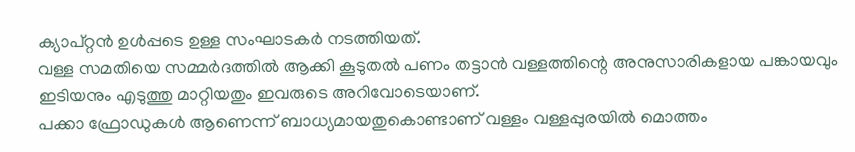ക്യാപ്റ്റൻ ഉൾപ്പടെ ഉള്ള സംഘാടകർ നടത്തിയത്.
വള്ള സമതിയെ സമ്മർദത്തിൽ ആക്കി കൂടുതൽ പണം തട്ടാൻ വള്ളത്തിന്റെ അനുസാരികളായ പങ്കായവും ഇടിയനും എടുത്തു മാറ്റിയതും ഇവരുടെ അറിവോടെയാണ്.
പക്കാ ഫ്രോഡുകൾ ആണെന്ന് ബാധ്യമായതുകൊണ്ടാണ് വള്ളം വള്ളപ്പുരയിൽ മൊത്തം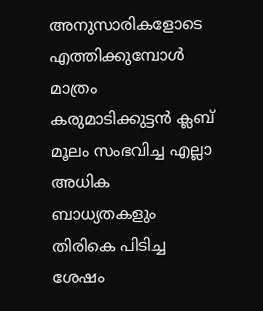അനുസാരികളോടെ എത്തിക്കുമ്പോൾ മാത്രം കരുമാടിക്കുട്ടൻ ക്ലബ് മൂലം സംഭവിച്ച എല്ലാ അധിക ബാധ്യതകളും തിരികെ പിടിച്ച ശേഷം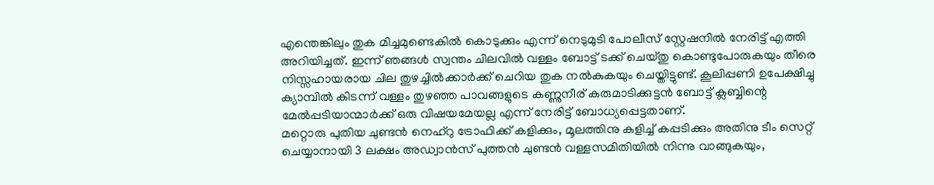എന്തെങ്കിലും തുക മിച്ചമുണ്ടെകിൽ കൊടുക്കും എന്ന് നെടുമുടി പോലീസ് സ്റ്റേഷനിൽ നേരിട്ട് എത്തി അറിയിച്ചത്. ഇന്ന് ഞങ്ങൾ സ്വന്തം ചിലവിൽ വള്ളം ബോട്ട് ടക്ക് ചെയ്തു കൊണ്ടുപോരുകയും തീരെ നിസ്സഹായരായ ചില തുഴച്ചിൽക്കാർക്ക് ചെറിയ തുക നൽകുകയും ചെയ്തിട്ടുണ്ട്. കൂലിപ്പണി ഉപേക്ഷിച്ചു ക്യാമ്പിൽ കിടന്ന് വള്ളം തുഴഞ്ഞ പാവങ്ങളുടെ കണ്ണുനീര് കരുമാടിക്കുട്ടൻ ബോട്ട് ക്ലബ്ബിന്റെ മേൽപ്പടിയാന്മാർക്ക് ഒരു വിഷയമേയല്ല എന്ന് നേരിട്ട് ബോധ്യപ്പെട്ടതാണ്.
മറ്റൊരു പുതിയ ചുണ്ടൻ നെഹ്റു ട്രോഫിക്ക് കളിക്കും, മൂലത്തിനു കളിച്ച് കപ്പടിക്കും അതിനു ടീം സെറ്റ് ചെയ്യാനായി 3 ലക്ഷം അഡ്വാൻസ് പുത്തൻ ചുണ്ടൻ വള്ളസമിതിയിൽ നിന്നു വാങ്ങുകയും,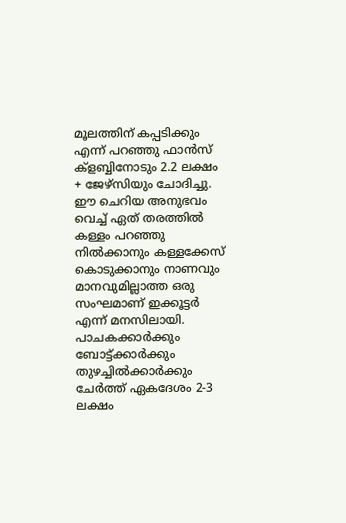മൂലത്തിന് കപ്പടിക്കും എന്ന് പറഞ്ഞു ഫാൻസ് ക്ളബ്ബിനോടും 2.2 ലക്ഷം + ജേഴ്സിയും ചോദിച്ചു.
ഈ ചെറിയ അനുഭവം വെച്ച് ഏത് തരത്തിൽ കള്ളം പറഞ്ഞു നിൽക്കാനും കള്ളക്കേസ് കൊടുക്കാനും നാണവും മാനവുമില്ലാത്ത ഒരു സംഘമാണ് ഇക്കൂട്ടർ എന്ന് മനസിലായി.
പാചകക്കാർക്കും ബോട്ട്ക്കാർക്കും തുഴച്ചിൽക്കാർക്കും ചേർത്ത് ഏകദേശം 2-3 ലക്ഷം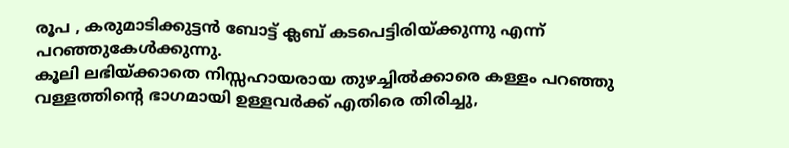രൂപ , കരുമാടിക്കുട്ടൻ ബോട്ട് ക്ലബ് കടപെട്ടിരിയ്ക്കുന്നു എന്ന് പറഞ്ഞുകേൾക്കുന്നു.
കൂലി ലഭിയ്ക്കാതെ നിസ്സഹായരായ തുഴച്ചിൽക്കാരെ കള്ളം പറഞ്ഞു വള്ളത്തിന്റെ ഭാഗമായി ഉള്ളവർക്ക് എതിരെ തിരിച്ചു,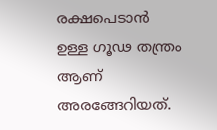രക്ഷപെടാൻ ഉള്ള ഗൂഢ തന്ത്രം ആണ് അരങ്ങേറിയത്.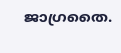ജാഗ്രതൈ.